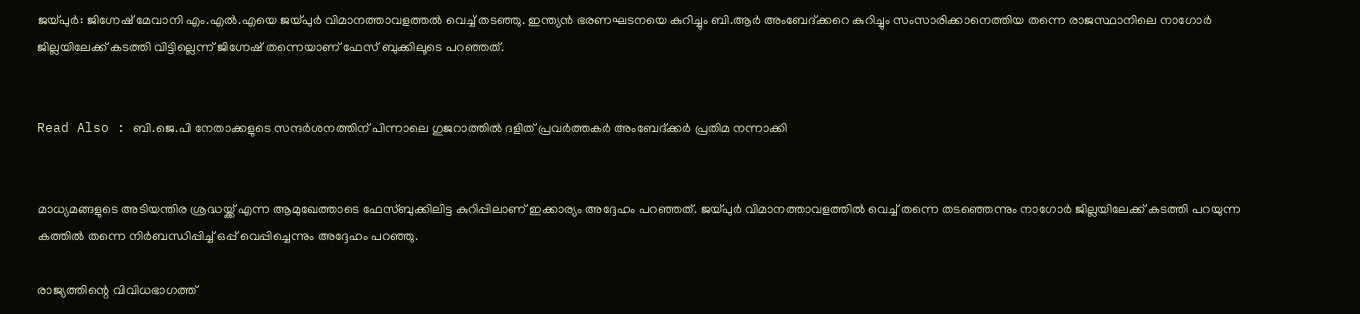ജയ്പുര്‍: ജിഗ്നേഷ് മേവാനി എം.എല്‍.എയെ ജയ്പുര്‍ വിമാനത്താവളത്തല്‍ വെച്ച് തടഞ്ഞു. ഇന്ത്യന്‍ ഭരണഘടനയെ കുറിച്ചും ബി.ആര്‍ അംബേദ്ക്കറെ കുറിച്ചും സംസാരിക്കാനെത്തിയ തന്നെ രാജസ്ഥാനിലെ നാഗോര്‍ ജില്ലയിലേക്ക് കടത്തി വിട്ടില്ലെന്ന് ജിഗ്നേഷ് തന്നെയാണ് ഫേസ് ബുക്കിലൂടെ പറഞ്ഞത്.


Read Also : ബി.ജെ.പി നേതാക്കളുടെ സന്ദര്‍ശനത്തിന് പിന്നാലെ ഗുജറാത്തില്‍ ദളിത് പ്രവര്‍ത്തകര്‍ അംബേദ്ക്കര്‍ പ്രതിമ നന്നാക്കി


മാധ്യമങ്ങളുടെ അടിയന്തിര ശ്രദ്ധയ്ക്ക് എന്ന ആമുഖേത്താടെ ഫേസ്ബുക്കിലിട്ട കുറിപ്പിലാണ് ഇക്കാര്യം അദ്ദേഹം പറഞ്ഞത്. ജയ്പുര്‍ വിമാനത്താവളത്തില്‍ വെച്ച് തന്നെ തടഞ്ഞെന്നും നാഗോര്‍ ജില്ലയിലേക്ക് കടത്തി പറയുന്ന കത്തില്‍ തന്നെ നിര്‍ബന്ധിപ്പിച്ച് ഒപ്പ് വെപ്പിച്ചെന്നും അദ്ദേഹം പറഞ്ഞു.

രാജ്യത്തിന്റെ വിവിധഭാഗത്ത്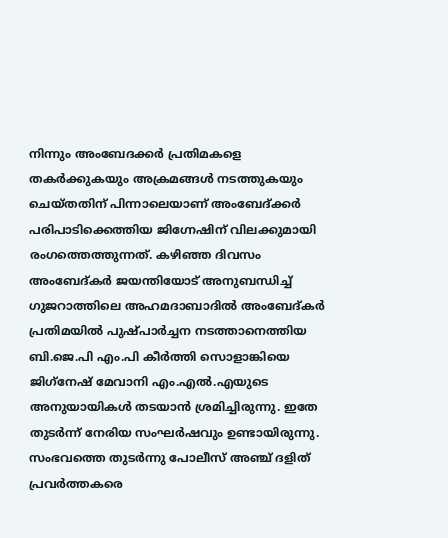നിന്നും അംബേദക്കര്‍ പ്രതിമകളെ തകര്‍ക്കുകയും അക്രമങ്ങള്‍ നടത്തുകയും ചെയ്തതിന് പിന്നാലെയാണ് അംബേദ്ക്കര്‍ പരിപാടിക്കെത്തിയ ജിഗ്നേഷിന് വിലക്കുമായി രംഗത്തെത്തുന്നത്. കഴിഞ്ഞ ദിവസം അംബേദ്കര്‍ ജയന്തിയോട് അനുബന്ധിച്ച് ഗുജറാത്തിലെ അഹമദാബാദില്‍ അംബേദ്കര്‍ പ്രതിമയില്‍ പുഷ്പാര്‍ച്ചന നടത്താനെത്തിയ ബി.ജെ.പി എം.പി കീര്‍ത്തി സൊളാങ്കിയെ ജിഗ്‌നേഷ് മേവാനി എം.എല്‍.എയുടെ അനുയായികള്‍ തടയാന്‍ ശ്രമിച്ചിരുന്നു. ഇതേ തുടര്‍ന്ന് നേരിയ സംഘര്‍ഷവും ഉണ്ടായിരുന്നു. സംഭവത്തെ തുടര്‍ന്നു പോലീസ് അഞ്ച് ദളിത് പ്രവര്‍ത്തകരെ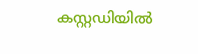കസ്റ്റഡിയില്‍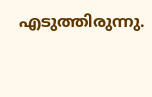എടുത്തിരുന്നു.